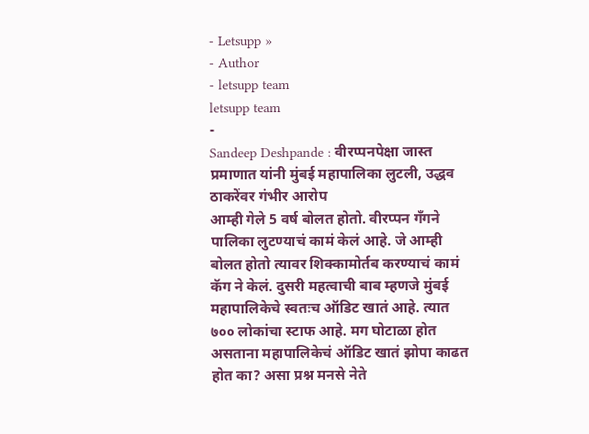- Letsupp »
- Author
- letsupp team
letsupp team
-
Sandeep Deshpande : वीरप्पनपेक्षा जास्त प्रमाणात यांनी मुंबई महापालिका लुटली, उद्धव ठाकरेंवर गंभीर आरोप
आम्ही गेले 5 वर्ष बोलत होतो. वीरप्पन गँगने पालिका लुटण्याचं कामं केलं आहे. जे आम्ही बोलत होतो त्यावर शिक्कामोर्तब करण्याचं कामं कॅग ने केलं. दुसरी महत्वाची बाब म्हणजे मुंबई महापालिकेचे स्वतःच ऑडिट खातं आहे. त्यात ७०० लोकांचा स्टाफ आहे. मग घोटाळा होत असताना महापालिकेचं ऑडिट खातं झोपा काढत होत का? असा प्रश्न मनसे नेते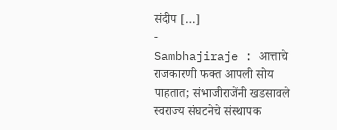संदीप […]
-
Sambhajiraje : आत्ताचे राजकारणी फक्त आपली सोय पाहतात; संभाजीराजेंनी खडसावले
स्वराज्य संघटनेचे संस्थापक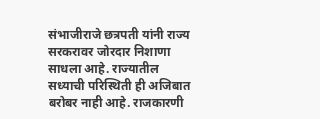संभाजीराजे छत्रपती यांनी राज्य सरकरावर जोरदार निशाणा साधला आहे. राज्यातील सध्याची परिस्थिती ही अजिबात बरोबर नाही आहे. राजकारणी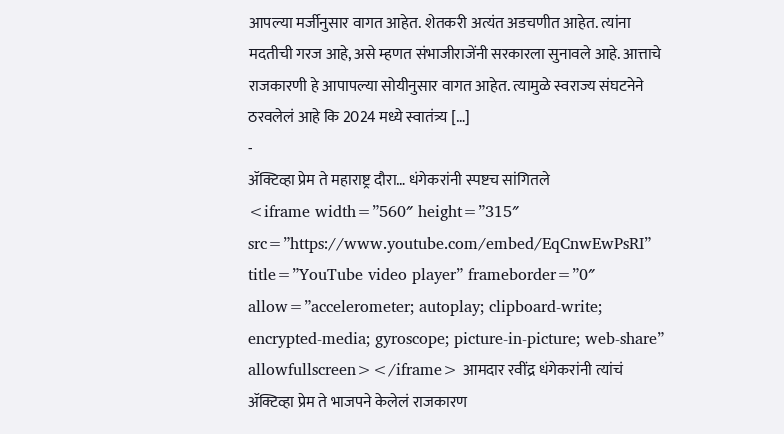आपल्या मर्जीनुसार वागत आहेत. शेतकरी अत्यंत अडचणीत आहेत. त्यांना मदतीची गरज आहे, असे म्हणत संभाजीराजेंनी सरकारला सुनावले आहे. आत्ताचे राजकारणी हे आपापल्या सोयीनुसार वागत आहेत. त्यामुळे स्वराज्य संघटनेने ठरवलेलं आहे कि 2024 मध्ये स्वातंत्र्य […]
-
ॲक्टिव्हा प्रेम ते महाराष्ट्र दौरा… धंगेकरांनी स्पष्टच सांगितले
<iframe width=”560″ height=”315″ src=”https://www.youtube.com/embed/EqCnwEwPsRI” title=”YouTube video player” frameborder=”0″ allow=”accelerometer; autoplay; clipboard-write; encrypted-media; gyroscope; picture-in-picture; web-share” allowfullscreen></iframe> आमदार रवींद्र धंगेकरांनी त्यांचं ॲक्टिव्हा प्रेम ते भाजपने केलेलं राजकारण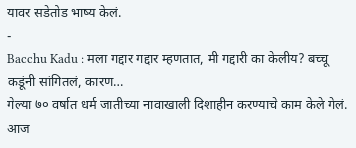यावर सडेतोड भाष्य केलं.
-
Bacchu Kadu : मला गद्दार गद्दार म्हणतात, मी गद्दारी का केलीय? बच्चू कडूंनी सांगितलं, कारण…
गेल्या ७० वर्षात धर्म जातीच्या नावाखाली दिशाहीन करण्याचे काम केले गेलं. आज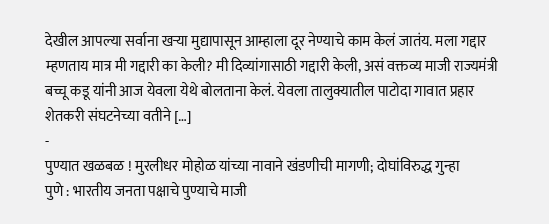देखील आपल्या सर्वाना खऱ्या मुद्यापासून आम्हाला दूर नेण्याचे काम केलं जातंय. मला गद्दार म्हणताय मात्र मी गद्दारी का केली? मी दिव्यांगासाठी गद्दारी केली, असं वक्तव्य माजी राज्यमंत्री बच्चू कडू यांनी आज येवला येथे बोलताना केलं. येवला तालुक्यातील पाटोदा गावात प्रहार शेतकरी संघटनेच्या वतीने […]
-
पुण्यात खळबळ ! मुरलीधर मोहोळ यांच्या नावाने खंडणीची मागणी; दोघांविरुद्ध गुन्हा
पुणे : भारतीय जनता पक्षाचे पुण्याचे माजी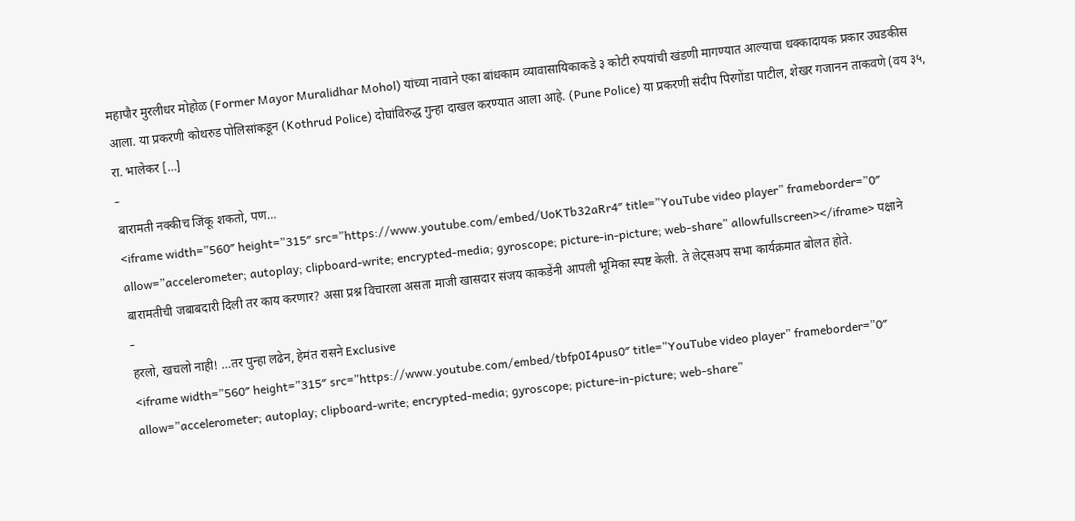महापौर मुरलीधर मोहोळ (Former Mayor Muralidhar Mohol) यांच्या नावाने एका बांधकाम व्यावासायिकाकडे ३ कोटी रुपयांची खंडणी मागण्यात आल्याचा धक्कादायक प्रकार उघडकीस आला. या प्रकरणी कोथरुड पोलिसांकडून (Kothrud Police) दोघांविरुद्ध गुन्हा दाखल करण्यात आला आहे. (Pune Police) या प्रकरणी संदीप पिरगोंडा पाटील, शेखर गजानन ताकवणे (वय ३५, रा. भालेकर […]
-
बारामती नक्कीच जिंकू शकतो, पण…
<iframe width=”560″ height=”315″ src=”https://www.youtube.com/embed/UoKTb32aRr4″ title=”YouTube video player” frameborder=”0″ allow=”accelerometer; autoplay; clipboard-write; encrypted-media; gyroscope; picture-in-picture; web-share” allowfullscreen></iframe> पक्षाने बारामतीची जबाबदारी दिली तर काय करणार? असा प्रश्न विचारला असता माजी खासदार संजय काकडेंनी आपली भूमिका स्पष्ट केली. ते लेट्सअप सभा कार्यक्रमात बोलत होते.
-
हरलो, खचलो नाही! …तर पुन्हा लढेन, हेमंत रासने Exclusive
<iframe width=”560″ height=”315″ src=”https://www.youtube.com/embed/tbfp0I4pus0″ title=”YouTube video player” frameborder=”0″ allow=”accelerometer; autoplay; clipboard-write; encrypted-media; gyroscope; picture-in-picture; web-share”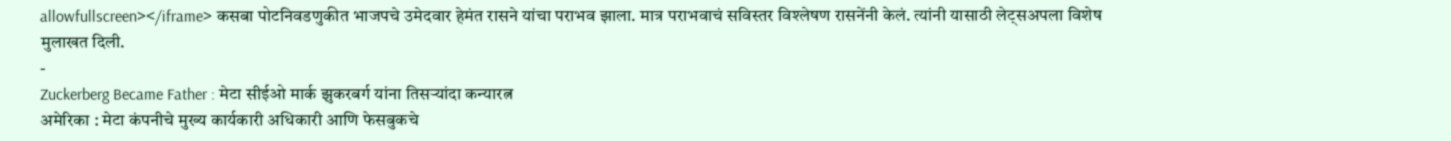allowfullscreen></iframe> कसबा पोटनिवडणुकीत भाजपचे उमेदवार हेमंत रासने यांचा पराभव झाला. मात्र पराभवाचं सविस्तर विश्लेषण रासनेंनी केलं. त्यांनी यासाठी लेट्सअपला विशेष मुलाखत दिली.
-
Zuckerberg Became Father : मेटा सीईओ मार्क झुकरबर्ग यांना तिसऱ्यांदा कन्यारत्न
अमेरिका : मेटा कंपनीचे मुख्य कार्यकारी अधिकारी आणि फेसबुकचे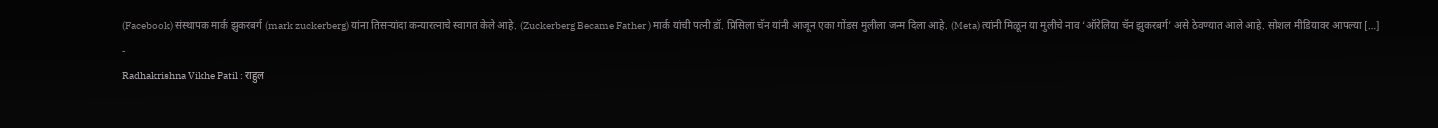(Facebook) संस्थापक मार्क झुकरबर्ग (mark zuckerberg) यांना तिसऱ्यांदा कन्यारत्नाचे स्वागत केले आहे. (Zuckerberg Became Father ) मार्क यांची पत्नी डॉ. प्रिसिला चॅन यांनी आजून एका गोंडस मुलीला जन्म दिला आहे. (Meta) त्यांनी मिळून या मुलीचे नाव ‘ऑरेलिया चॅन झुकरबर्ग’ असे ठेवण्यात आले आहे. सोशल मीडियावर आपल्या […]
-
Radhakrishna Vikhe Patil : राहुल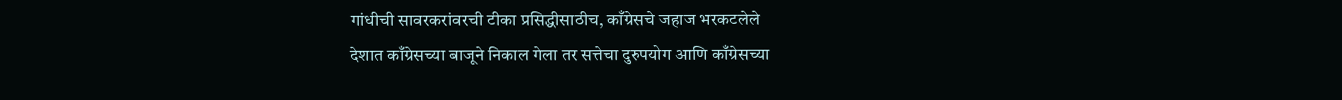गांधीची सावरकरांवरची टीका प्रसिद्धीसाठीच, काँग्रेसचे जहाज भरकटलेले
देशात काँग्रेसच्या बाजूने निकाल गेला तर सत्तेचा दुरुपयोग आणि काँग्रेसच्या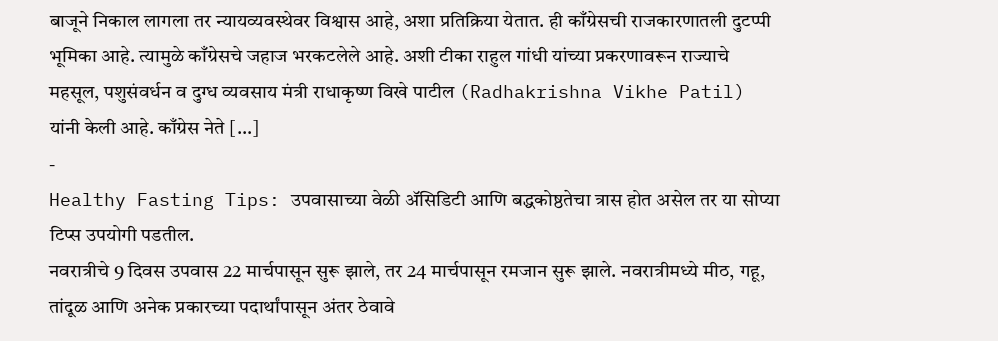बाजूने निकाल लागला तर न्यायव्यवस्थेवर विश्वास आहे, अशा प्रतिक्रिया येतात. ही काँग्रेसची राजकारणातली दुटप्पी भूमिका आहे. त्यामुळे काँग्रेसचे जहाज भरकटलेले आहे. अशी टीका राहुल गांधी यांच्या प्रकरणावरून राज्याचे महसूल, पशुसंवर्धन व दुग्ध व्यवसाय मंत्री राधाकृष्ण विखे पाटील (Radhakrishna Vikhe Patil) यांनी केली आहे. काँग्रेस नेते […]
-
Healthy Fasting Tips: उपवासाच्या वेळी ॲसिडिटी आणि बद्धकोष्ठतेचा त्रास होत असेल तर या सोप्या टिप्स उपयोगी पडतील.
नवरात्रीचे 9 दिवस उपवास 22 मार्चपासून सुरू झाले, तर 24 मार्चपासून रमजान सुरू झाले. नवरात्रीमध्ये मीठ, गहू, तांदूळ आणि अनेक प्रकारच्या पदार्थांपासून अंतर ठेवावे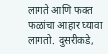लागते आणि फक्त फळांचा आहार घ्यावा लागतो. दुसरीकडे,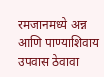रमजानमध्ये अन्न आणि पाण्याशिवाय उपवास ठेवावा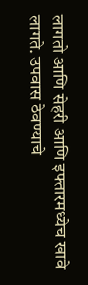लागतो आणि सेहरी आणि इफ्तारमध्येच खावे लागते. उपवास ठेवण्याचे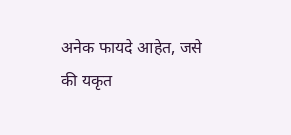अनेक फायदे आहेत, जसे की यकृत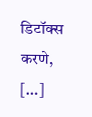डिटॉक्स करणे, […]